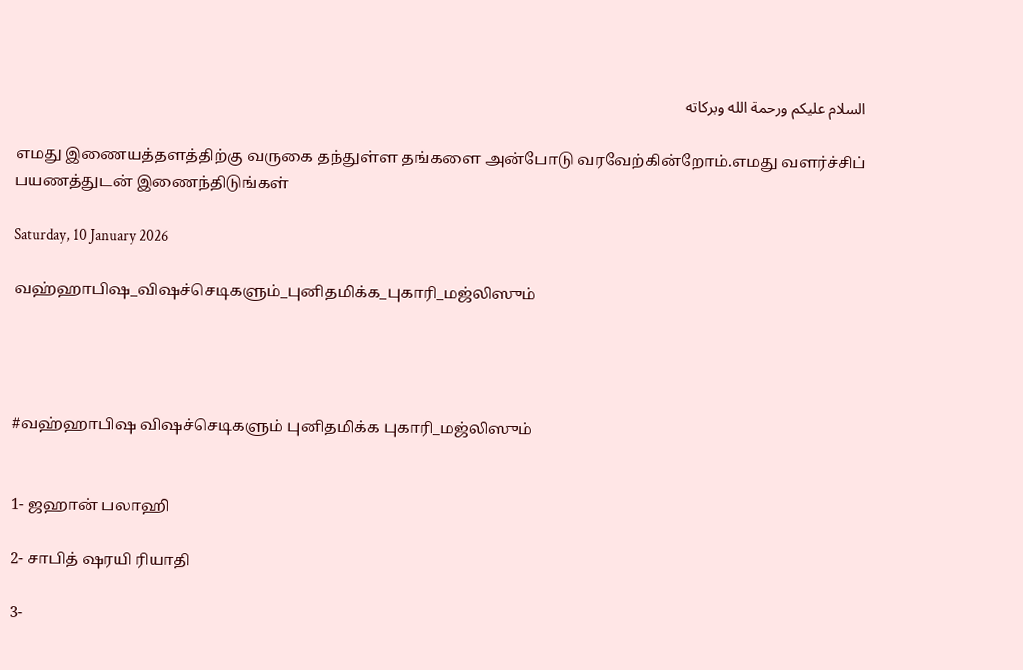السلام عليكم ورحمة الله وبركاته

எமது இணையத்தளத்திற்கு வருகை தந்துள்ள தங்களை அன்போடு வரவேற்கின்றோம்.எமது வளர்ச்சிப் பயணத்துடன் இணைந்திடுங்கள்

Saturday, 10 January 2026

வஹ்ஹாபிஷ_விஷச்செடிகளும்_புனிதமிக்க_புகாரி_மஜ்லிஸும்




#வஹ்ஹாபிஷ விஷச்செடிகளும் புனிதமிக்க புகாரி_மஜ்லிஸும்


1- ஜஹான் பலாஹி

2- சாபித் ஷரயி ரியாதி

3-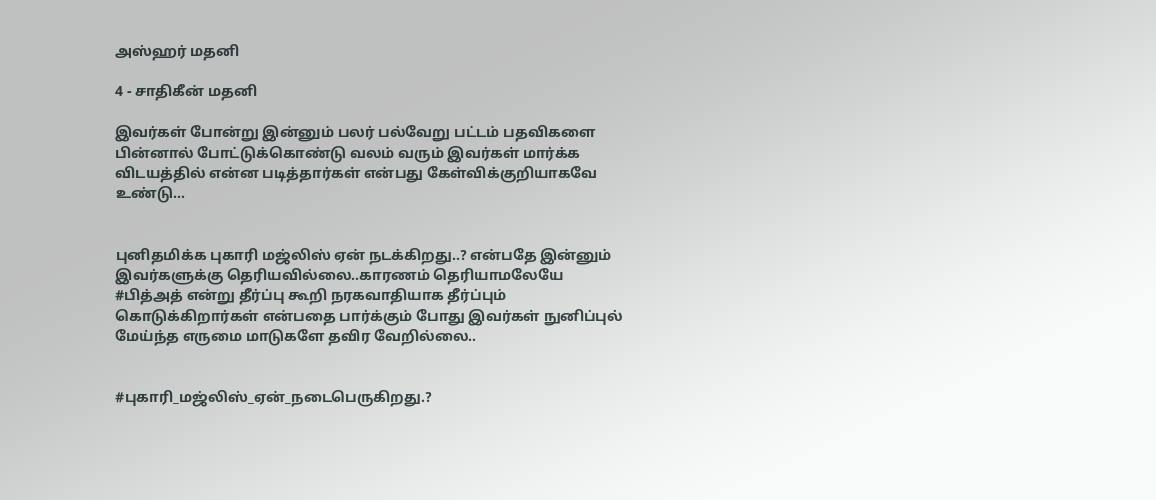அஸ்ஹர் மதனி

4 - சாதிகீன் மதனி

இவர்கள் போன்று இன்னும் பலர் பல்வேறு பட்டம் பதவிகளை பின்னால் போட்டுக்கொண்டு வலம் வரும் இவர்கள் மார்க்க விடயத்தில் என்ன படித்தார்கள் என்பது கேள்விக்குறியாகவே உண்டு...


புனிதமிக்க புகாரி மஜ்லிஸ் ஏன் நடக்கிறது..? என்பதே இன்னும் இவர்களுக்கு தெரியவில்லை..காரணம் தெரியாமலேயே #பித்அத் என்று தீர்ப்பு கூறி நரகவாதியாக தீர்ப்பும் கொடுக்கிறார்கள் என்பதை பார்க்கும் போது இவர்கள் நுனிப்புல் மேய்ந்த எருமை மாடுகளே தவிர வேறில்லை..


#புகாரி_மஜ்லிஸ்_ஏன்_நடைபெருகிறது.?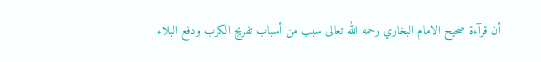أن قرآءة صحيح الامام البخاري رحمه الله تعالى سبب من أسباب تفريج الكرب ودفع البلاء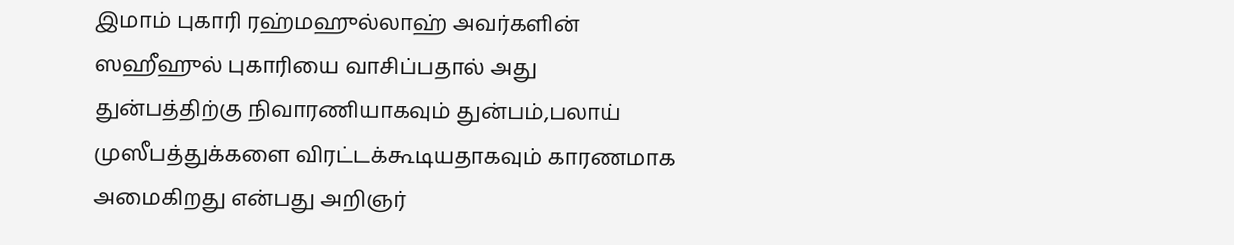இமாம் புகாரி ரஹ்மஹுல்லாஹ் அவர்களின் ஸஹீஹுல் புகாரியை வாசிப்பதால் அது துன்பத்திற்கு நிவாரணியாகவும் துன்பம்,பலாய் முஸீபத்துக்களை விரட்டக்கூடியதாகவும் காரணமாக அமைகிறது என்பது அறிஞர்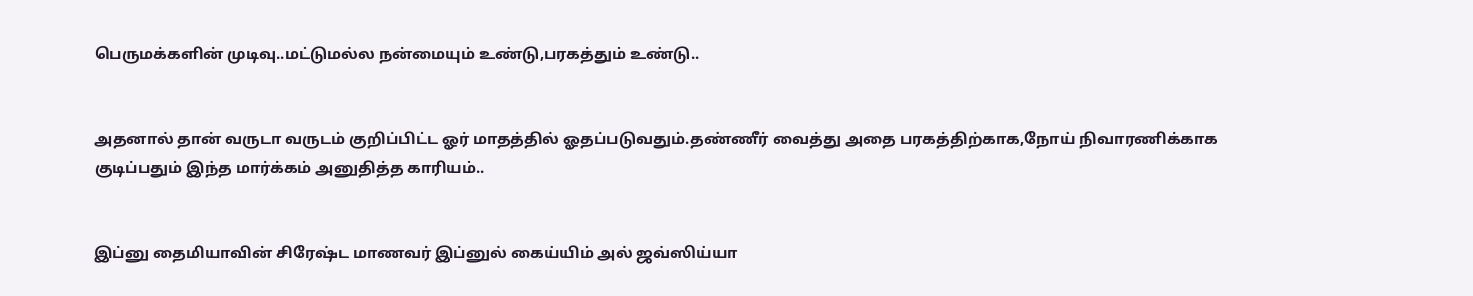பெருமக்களின் முடிவு..மட்டுமல்ல நன்மையும் உண்டு,பரகத்தும் உண்டு..


அதனால் தான் வருடா வருடம் குறிப்பிட்ட ஓர் மாதத்தில் ஓதப்படுவதும்.தண்ணீர் வைத்து அதை பரகத்திற்காக,நோய் நிவாரணிக்காக குடிப்பதும் இந்த மார்க்கம் அனுதித்த காரியம்..


இப்னு தைமியாவின் சிரேஷ்ட மாணவர் இப்னுல் கைய்யிம் அல் ஜவ்ஸிய்யா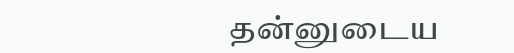தன்னுடைய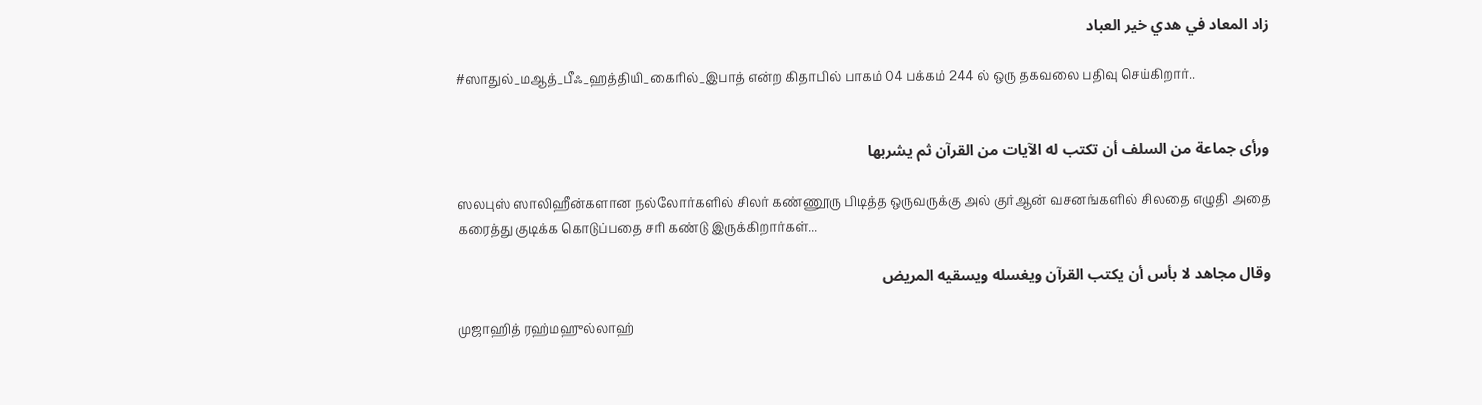زاد المعاد في هدي خير العباد

#ஸாதுல்_மஆத்_பீஃ_ஹத்தியி_கைரில்_இபாத் என்ற கிதாபில் பாகம் 04 பக்கம் 244 ல் ஒரு தகவலை பதிவு செய்கிறார்..


ورأى جماعة من السلف أن تكتب له الآيات من القرآن ثم يشربها

ஸலபுஸ் ஸாலிஹீன்களான நல்லோர்களில் சிலர் கண்ணூரு பிடித்த ஒருவருக்கு அல் குர்ஆன் வசனங்களில் சிலதை எழுதி அதை கரைத்து குடிக்க கொடுப்பதை சரி கண்டு இருக்கிறார்கள்...

وقال مجاهد لا بأس أن يكتب القرآن ويغسله ويسقيه المريض

முஜாஹித் ரஹ்மஹுல்லாஹ்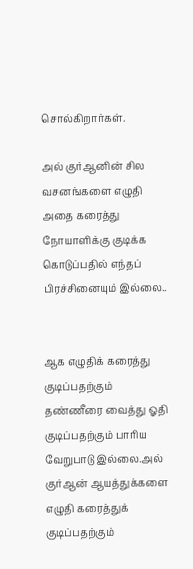சொல்கிறார்கள்.

அல் குர்ஆனின் சில வசனங்களை எழுதி அதை கரைத்து நோயாளிக்கு குடிக்க கொடுப்பதில் எந்தப் பிரச்சினையும் இல்லை..


ஆக எழுதிக் கரைத்து குடிப்பதற்கும் தண்ணீரை வைத்து ஓதி குடிப்பதற்கும் பாரிய வேறுபாடு இல்லை.அல் குர்ஆன் ஆயத்துக்களை எழுதி கரைத்துக் குடிப்பதற்கும்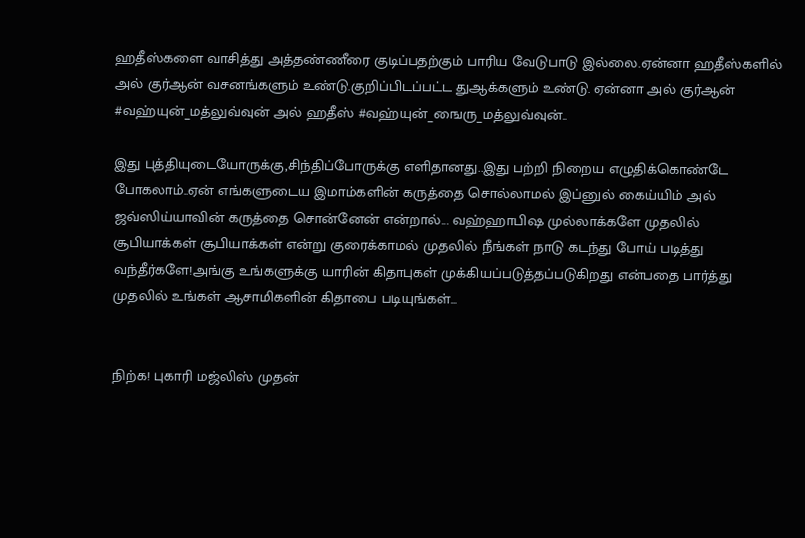ஹதீஸ்களை வாசித்து அத்தண்ணீரை குடிப்பதற்கும் பாரிய வேடுபாடு இல்லை.ஏன்னா ஹதீஸ்களில் அல் குர்ஆன் வசனங்களும் உண்டு.குறிப்பிடப்பட்ட துஆக்களும் உண்டு. ஏன்னா அல் குர்ஆன் #வஹ்யுன்_மத்லுவ்வுன் அல் ஹதீஸ் #வஹ்யுன்_ஙைரு_மத்லுவ்வுன்..

இது புத்தியுடையோருக்கு,சிந்திப்போருக்கு எளிதானது..இது பற்றி நிறைய எழுதிக்கொண்டே போகலாம்..ஏன் எங்களுடைய இமாம்களின் கருத்தை சொல்லாமல் இப்னுல் கைய்யிம் அல் ஜவ்ஸிய்யாவின் கருத்தை சொன்னேன் என்றால்... வஹ்ஹாபிஷ முல்லாக்களே முதலில் சூபியாக்கள் சூபியாக்கள் என்று குரைக்காமல் முதலில் நீங்கள் நாடு கடந்து போய் படித்து வந்தீர்களே!அங்கு உங்களுக்கு யாரின் கிதாபுகள் முக்கியப்படுத்தப்படுகிறது என்பதை பார்த்து முதலில் உங்கள் ஆசாமிகளின் கிதாபை படியுங்கள்...


நிற்க! புகாரி மஜ்லிஸ் முதன்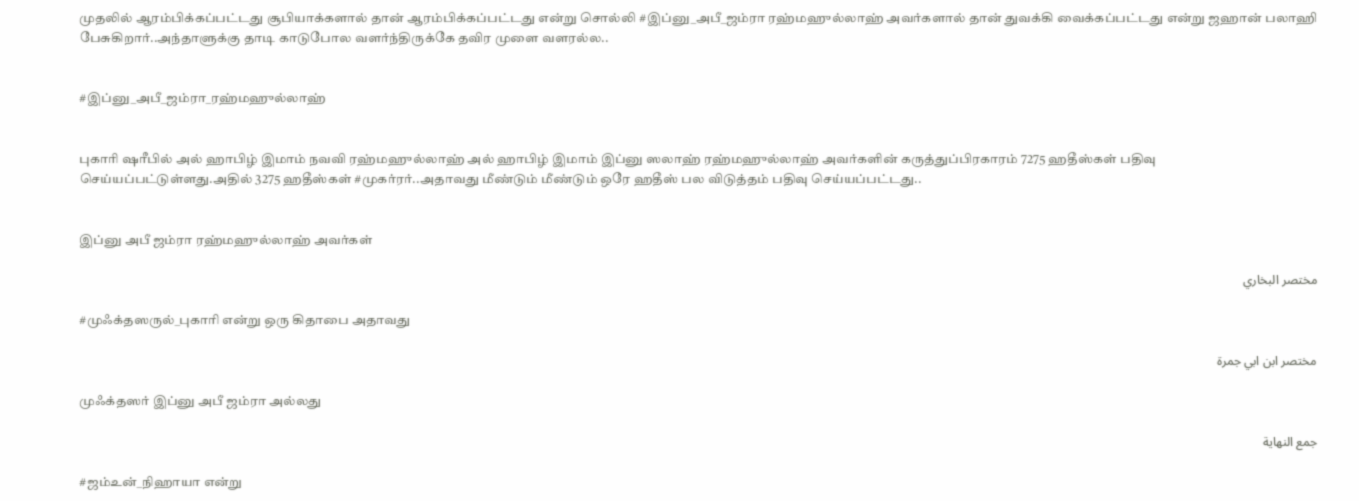முதலில் ஆரம்பிக்கப்பட்டது சூபியாக்களால் தான் ஆரம்பிக்கப்பட்டது என்று சொல்லி #இப்னு_அபீ_ஜம்ரா ரஹ்மஹுல்லாஹ் அவர்களால் தான் துவக்கி வைக்கப்பட்டது என்று ஜஹான் பலாஹி பேசுகிறார்..அந்தாளுக்கு தாடி காடுபோல வளர்ந்திருக்கே தவிர முளை வளரல்ல..


#இப்னு_அபீ_ஜம்ரா_ரஹ்மஹுல்லாஹ்


புகாரி ஷரீபில் அல் ஹாபிழ் இமாம் நவவி ரஹ்மஹுல்லாஹ் அல் ஹாபிழ் இமாம் இப்னு ஸலாஹ் ரஹ்மஹுல்லாஹ் அவர்களின் கருத்துப்பிரகாரம் 7275 ஹதீஸ்கள் பதிவு செய்யப்பட்டுள்ளது.அதில் 3275 ஹதீஸ்கள் #முகர்ரர்..அதாவது மீண்டும் மீண்டும் ஒரே ஹதீஸ் பல விடுத்தம் பதிவு செய்யப்பட்டது..


இப்னு அபீ ஜம்ரா ரஹ்மஹுல்லாஹ் அவர்கள்

مختصر البخاري

#முஃக்தஸருல்_புகாரி என்று ஒரு கிதாபை அதாவது

مختصر ابن ابي جمرة

முஃக்தஸர் இப்னு அபீ ஜம்ரா அல்லது

جمع النهاية

#ஜம்உன்_நிஹாயா என்று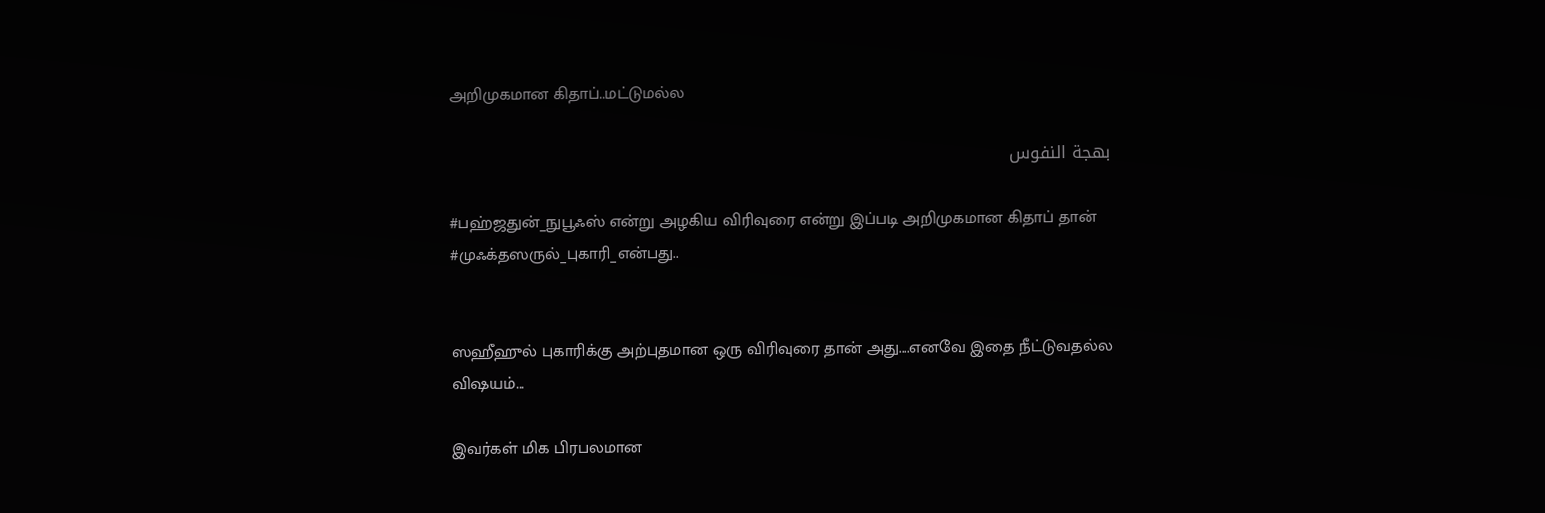அறிமுகமான கிதாப்..மட்டுமல்ல

بهجة النفوس

#பஹ்ஜதுன்_நுபூஃஸ் என்று அழகிய விரிவுரை என்று இப்படி அறிமுகமான கிதாப் தான் #முஃக்தஸருல்_புகாரி_என்பது..


ஸஹீஹுல் புகாரிக்கு அற்புதமான ஒரு விரிவுரை தான் அது....எனவே இதை நீட்டுவதல்ல விஷயம்...

இவர்கள் மிக பிரபலமான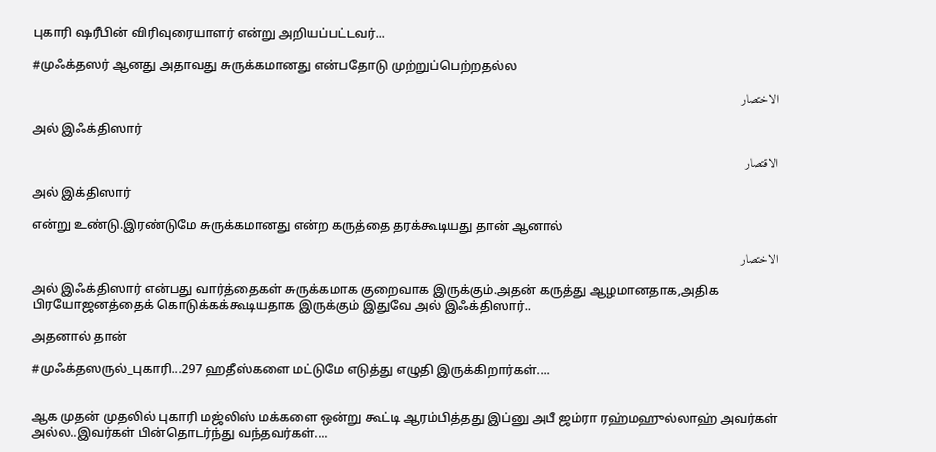புகாரி ஷரீபின் விரிவுரையாளர் என்று அறியப்பட்டவர்...

#முஃக்தஸர் ஆனது அதாவது சுருக்கமானது என்பதோடு முற்றுப்பெற்றதல்ல

الاختصار

அல் இஃக்திஸார்

الاقتصار

அல் இக்திஸார்

என்று உண்டு.இரண்டுமே சுருக்கமானது என்ற கருத்தை தரக்கூடியது தான் ஆனால்

الاختصار

அல் இஃக்திஸார் என்பது வார்த்தைகள் சுருக்கமாக குறைவாக இருக்கும்.அதன் கருத்து ஆழமானதாக,அதிக பிரயோஜனத்தைக் கொடுக்கக்கூடியதாக இருக்கும் இதுவே அல் இஃக்திஸார்..

அதனால் தான்

#முஃக்தஸருல்_புகாரி...297 ஹதீஸ்களை மட்டுமே எடுத்து எழுதி இருக்கிறார்கள்....


ஆக முதன் முதலில் புகாரி மஜ்லிஸ் மக்களை ஒன்று கூட்டி ஆரம்பித்தது இப்னு அபீ ஜம்ரா ரஹ்மஹுல்லாஹ் அவர்கள் அல்ல..இவர்கள் பின்தொடர்ந்து வந்தவர்கள்....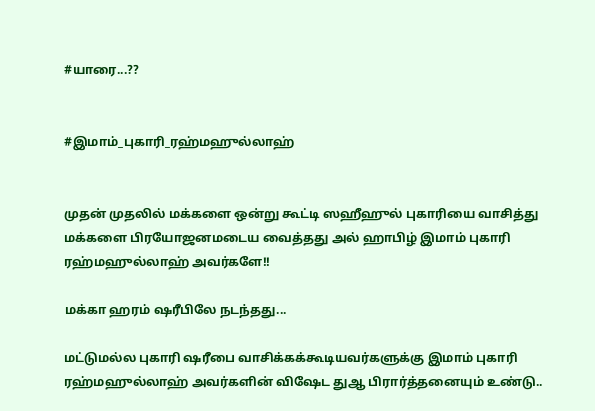#யாரை...??


#இமாம்_புகாரி_ரஹ்மஹுல்லாஹ்


முதன் முதலில் மக்களை ஒன்று கூட்டி ஸஹீஹுல் புகாரியை வாசித்து மக்களை பிரயோஜனமடைய வைத்தது அல் ஹாபிழ் இமாம் புகாரி ரஹ்மஹுல்லாஹ் அவர்களே!!

மக்கா ஹரம் ஷரீபிலே நடந்தது...

மட்டுமல்ல புகாரி ஷரீபை வாசிக்கக்கூடியவர்களுக்கு இமாம் புகாரி ரஹ்மஹுல்லாஹ் அவர்களின் விஷேட துஆ பிரார்த்தனையும் உண்டு..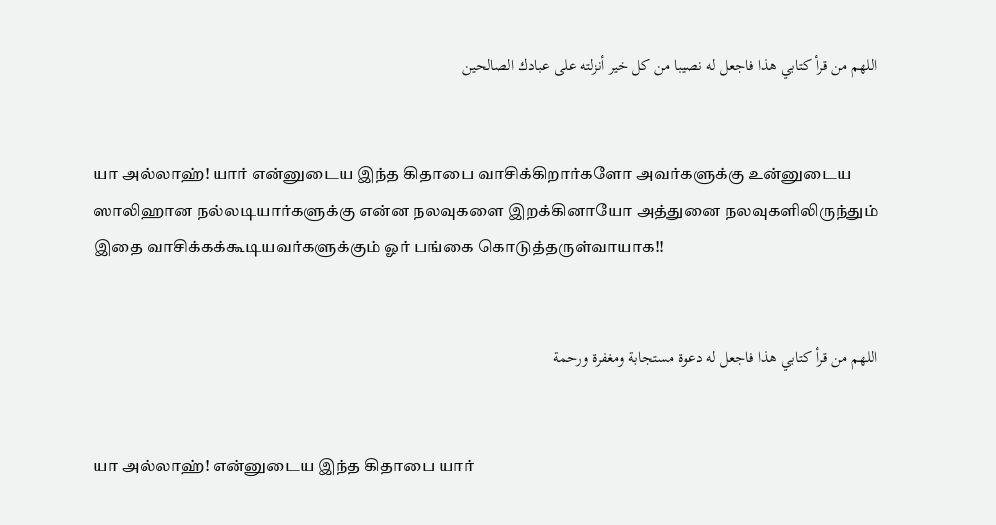اللهم من قرأ كتابي هذا فاجعل له نصيبا من كل خير أنزلته على عبادك الصالحين


யா அல்லாஹ்! யார் என்னுடைய இந்த கிதாபை வாசிக்கிறார்களோ அவர்களுக்கு உன்னுடைய ஸாலிஹான நல்லடியார்களுக்கு என்ன நலவுகளை இறக்கினாயோ அத்துனை நலவுகளிலிருந்தும் இதை வாசிக்கக்கூடியவர்களுக்கும் ஓர் பங்கை கொடுத்தருள்வாயாக!!


اللهم من قرأ كتابي هذا فاجعل له دعوة مستجابة ومغفرة ورحمة


யா அல்லாஹ்! என்னுடைய இந்த கிதாபை யார்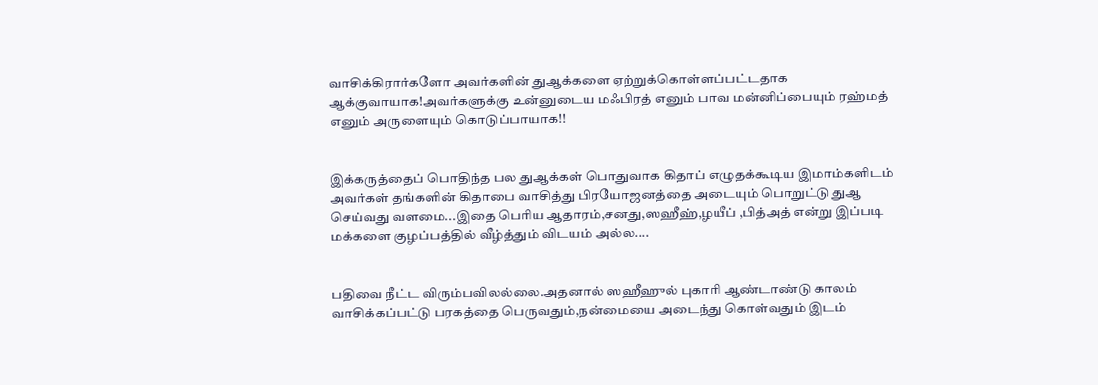வாசிக்கிரார்களோ அவர்களின் துஆக்களை ஏற்றுக்கொள்ளப்பட்டதாக ஆக்குவாயாக!அவர்களுக்கு உன்னுடைய மஃபிரத் எனும் பாவ மன்னிப்பையும் ரஹ்மத் எனும் அருளையும் கொடுப்பாயாக!!


இக்கருத்தைப் பொதிந்த பல துஆக்கள் பொதுவாக கிதாப் எழுதக்கூடிய இமாம்களிடம் அவர்கள் தங்களின் கிதாபை வாசித்து பிரயோஜனத்தை அடையும் பொறுட்டு துஆ செய்வது வளமை...இதை பெரிய ஆதாரம்,சனது,ஸஹீஹ்,ழயீப் ,பித்அத் என்று இப்படி மக்களை குழப்பத்தில் வீழ்த்தும் விடயம் அல்ல....


பதிவை நீட்ட விரும்பவிலல்லை.அதனால் ஸஹீஹுல் புகாரி ஆண்டாண்டு காலம் வாசிக்கப்பட்டு பரகத்தை பெருவதும்,நன்மையை அடைந்து கொள்வதும் இடம்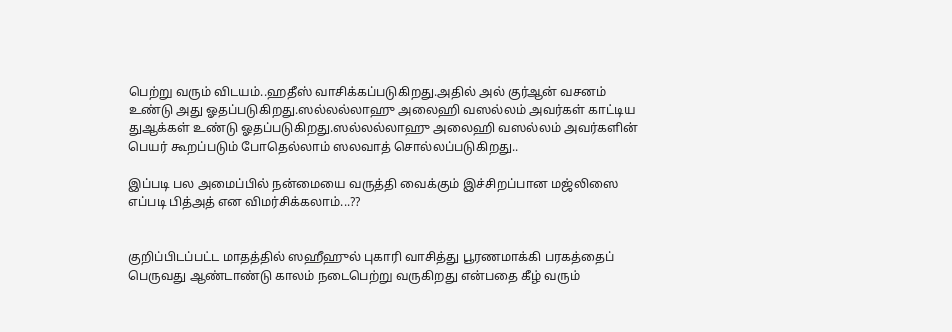பெற்று வரும் விடயம்..ஹதீஸ் வாசிக்கப்படுகிறது.அதில் அல் குர்ஆன் வசனம் உண்டு அது ஓதப்படுகிறது.ஸல்லல்லாஹு அலைஹி வஸல்லம் அவர்கள் காட்டிய துஆக்கள் உண்டு ஓதப்படுகிறது.ஸல்லல்லாஹு அலைஹி வஸல்லம் அவர்களின் பெயர் கூறப்படும் போதெல்லாம் ஸலவாத் சொல்லப்படுகிறது..

இப்படி பல அமைப்பில் நன்மையை வருத்தி வைக்கும் இச்சிறப்பான மஜ்லிஸை எப்படி பித்அத் என விமர்சிக்கலாம்...??


குறிப்பிடப்பட்ட மாதத்தில் ஸஹீஹுல் புகாரி வாசித்து பூரணமாக்கி பரகத்தைப் பெருவது ஆண்டாண்டு காலம் நடைபெற்று வருகிறது என்பதை கீழ் வரும்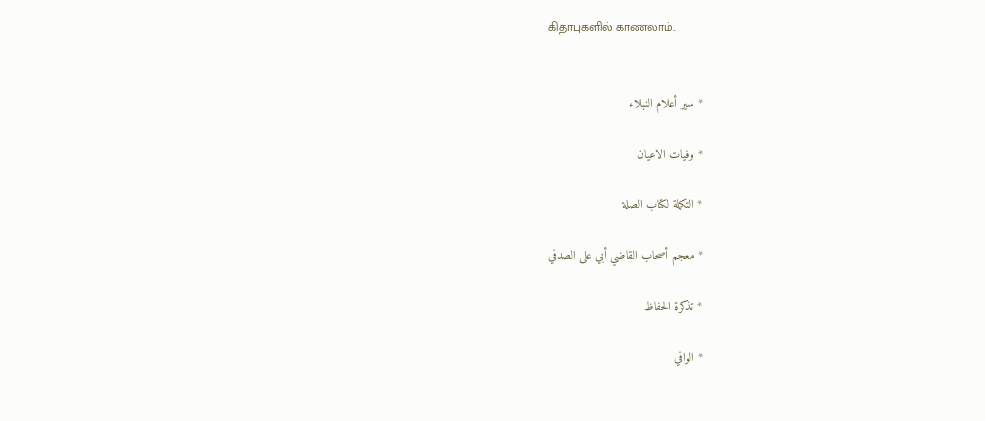கிதாபுகளில் காணலாம்..


* سير أعلام النبلاء

* وفيات الاعيان

* التكملة لكتاب الصلة

* معجم أصحاب القاضي أبي على الصدفي

* تذكرة الحفاظ

* الوافي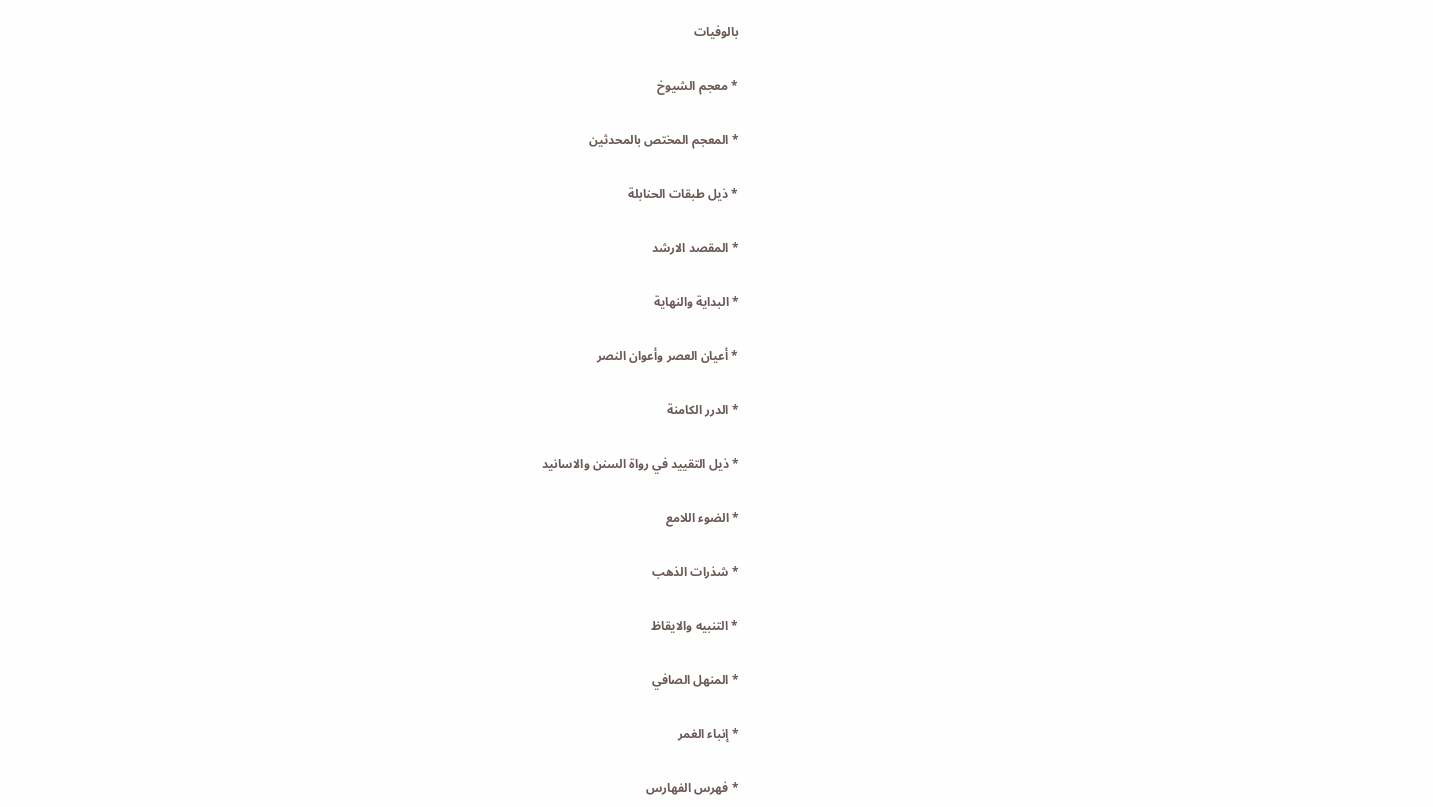بالوفيات

* معجم الشيوخ

* المعجم المختص بالمحدثين

* ذيل طبقات الحنابلة

* المقصد الارشد

* البداية والنهاية

* أعيان العصر وأعوان النصر

* الدرر الكامنة

* ذيل التقييد في رواة السنن والاسانيد

* الضوء اللامع

* شذرات الذهب

* التنبيه والايقاظ

* المنهل الصافي

* إنباء الغمر

* فهرس الفهارس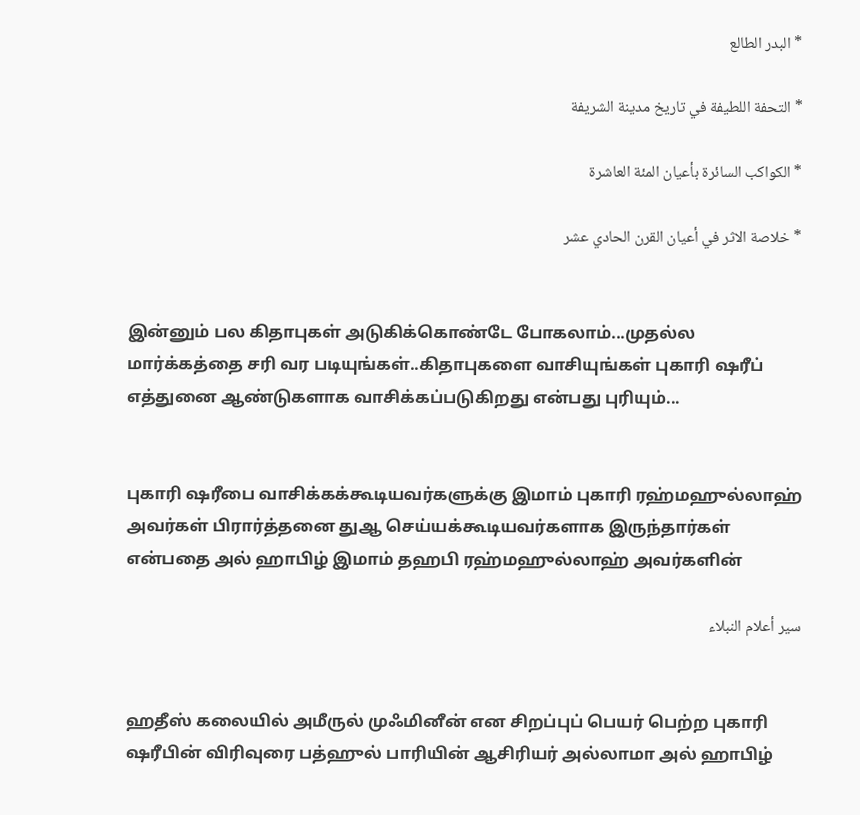* البدر الطالع

* التحفة اللطيفة في تاريخ مدينة الشريفة

* الكواكب السائرة بأعيان المئة العاشرة

* خلاصة الاثر في أعيان القرن الحادي عشر


இன்னும் பல கிதாபுகள் அடுகிக்கொண்டே போகலாம்...முதல்ல மார்க்கத்தை சரி வர படியுங்கள்..கிதாபுகளை வாசியுங்கள் புகாரி ஷரீப் எத்துனை ஆண்டுகளாக வாசிக்கப்படுகிறது என்பது புரியும்...


புகாரி ஷரீபை வாசிக்கக்கூடியவர்களுக்கு இமாம் புகாரி ரஹ்மஹுல்லாஹ் அவர்கள் பிரார்த்தனை துஆ செய்யக்கூடியவர்களாக இருந்தார்கள் என்பதை அல் ஹாபிழ் இமாம் தஹபி ரஹ்மஹுல்லாஹ் அவர்களின்

سير أعلام النبلاء


ஹதீஸ் கலையில் அமீருல் முஃமினீன் என சிறப்புப் பெயர் பெற்ற புகாரி ஷரீபின் விரிவுரை பத்ஹுல் பாரியின் ஆசிரியர் அல்லாமா அல் ஹாபிழ்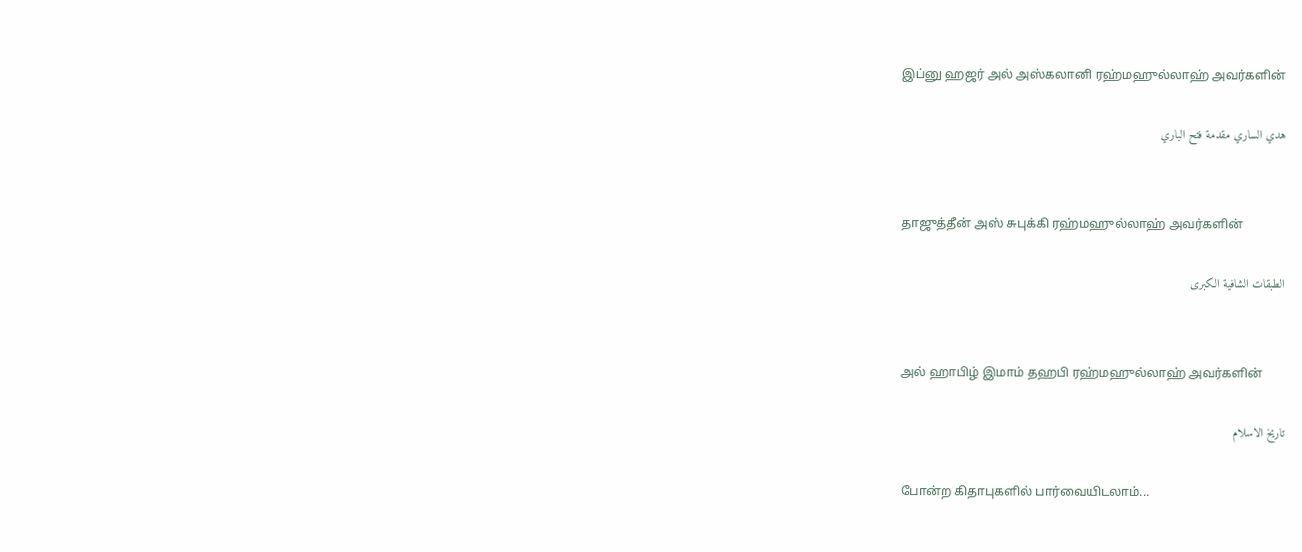இப்னு ஹஜர் அல் அஸ்கலானி ரஹ்மஹுல்லாஹ் அவர்களின்

هدي الساري مقدمة فتح الباري


தாஜுத்தீன் அஸ் சுபுக்கி ரஹ்மஹுல்லாஹ் அவர்களின்

الطبقات الشافية الكبرى


அல் ஹாபிழ் இமாம் தஹபி ரஹ்மஹுல்லாஹ் அவர்களின்

تاريخ الاسلام

போன்ற கிதாபுகளில் பார்வையிடலாம்...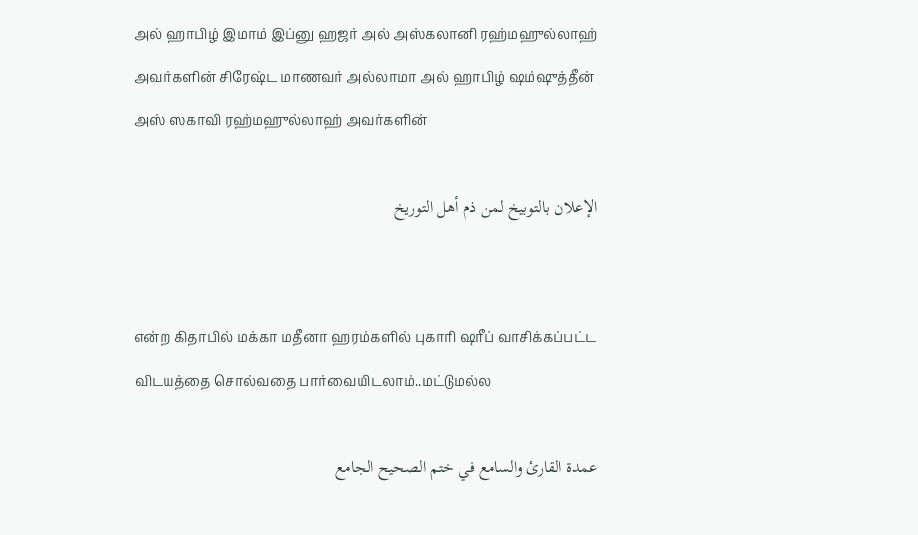அல் ஹாபிழ் இமாம் இப்னு ஹஜர் அல் அஸ்கலானி ரஹ்மஹுல்லாஹ் அவர்களின் சிரேஷ்ட மாணவர் அல்லாமா அல் ஹாபிழ் ஷம்ஷுத்தீன் அஸ் ஸகாவி ரஹ்மஹுல்லாஹ் அவர்களின்

الإعلان بالتوبيخ لمن ذم أهل التوريخ


என்ற கிதாபில் மக்கா மதீனா ஹரம்களில் புகாரி ஷரீப் வாசிக்கப்பட்ட விடயத்தை சொல்வதை பார்வையிடலாம்..மட்டுமல்ல

عمدة القارئ والسامع في ختم الصحيح الجامع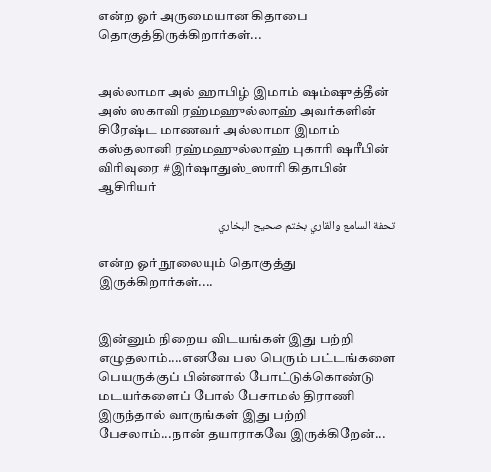என்ற ஓர் அருமையான கிதாபை தொகுத்திருக்கிறார்கள்...


அல்லாமா அல் ஹாபிழ் இமாம் ஷம்ஷுத்தீன் அஸ் ஸகாவி ரஹ்மஹுல்லாஹ் அவர்களின் சிரேஷ்ட மாணவர் அல்லாமா இமாம் கஸ்தலானி ரஹ்மஹுல்லாஹ் புகாரி ஷரீபின் விரிவுரை #இர்ஷாதுஸ்_ஸாரி கிதாபின் ஆசிரியர்

تحفة السامع والقاري بختم صحيح البخاري

என்ற ஓர் நூலையும் தொகுத்து இருக்கிறார்கள்....


இன்னும் நிறைய விடயங்கள் இது பற்றி எழுதலாம்....எனவே பல பெரும் பட்டங்களை பெயருக்குப் பின்னால் போட்டுக்கொண்டு மடயர்களைப் போல் பேசாமல் திராணி இருந்தால் வாருங்கள் இது பற்றி பேசலாம்...நான் தயாராகவே இருக்கிறேன்...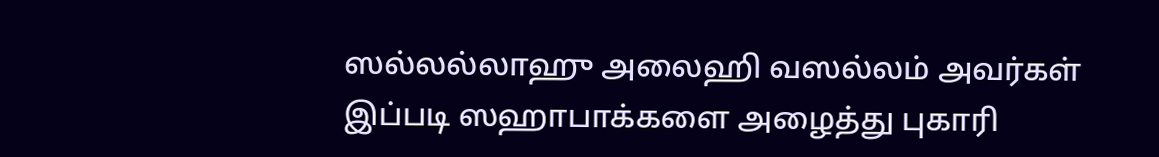ஸல்லல்லாஹு அலைஹி வஸல்லம் அவர்கள் இப்படி ஸஹாபாக்களை அழைத்து புகாரி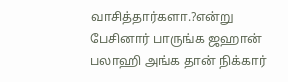வாசித்தார்களா.?என்று பேசினார் பாருங்க ஜஹான் பலாஹி அங்க தான் நிக்கார்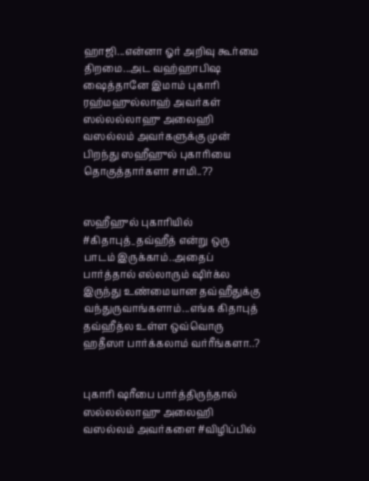ஹாஜி...என்னா ஓர் அறிவு கூர்மை திறமை...அட வஹ்ஹாபிஷ ஷைத்தானே இமாம் புகாரி ரஹ்மஹுல்லாஹ் அவர்கள் ஸல்லல்லாஹு அலைஹி வஸல்லம் அவர்களுக்கு முன் பிறந்து ஸஹீஹுல் புகாரியை தொகுத்தார்களா சாமி..??


ஸஹீஹுல் புகாரியில் #கிதாபுத்_தவ்ஹீத் என்று ஒரு பாடம் இருக்காம்..அதைப் பார்த்தால் எல்லாரும் ஷிர்க்ல இருந்து உண்மையான தவ்ஹீதுக்கு வந்துருவாங்களாம்...எங்க கிதாபுத் தவ்ஹீத்ல உள்ள ஒவ்வொரு ஹதீஸா பார்க்கலாம் வர்ரீங்களா..?


புகாரி ஷரீபை பார்த்திருந்தால் ஸல்லல்லாஹு அலைஹி வஸல்லம் அவர்களை #விழிப்பில்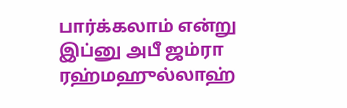பார்க்கலாம் என்று இப்னு அபீ ஜம்ரா ரஹ்மஹுல்லாஹ்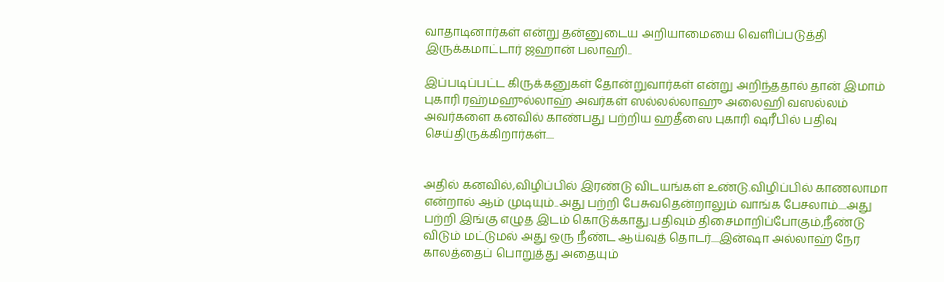வாதாடினார்கள் என்று தன்னுடைய அறியாமையை வெளிப்படுத்தி இருக்கமாட்டார் ஜஹான் பலாஹி..

இப்படிப்பட்ட கிருக்கனுகள் தோன்றுவார்கள் என்று அறிந்ததால் தான் இமாம் புகாரி ரஹ்மஹுல்லாஹ் அவர்கள் ஸல்லல்லாஹு அலைஹி வஸல்லம் அவர்களை கனவில் காண்பது பற்றிய ஹதீஸை புகாரி ஷரீபில் பதிவு செய்திருக்கிறார்கள்....


அதில் கனவில்,விழிப்பில் இரண்டு விடயங்கள் உண்டு.விழிப்பில் காணலாமா என்றால் ஆம் முடியும்..அது பற்றி பேசுவதென்றாலும் வாங்க பேசலாம்....அது பற்றி இங்கு எழுத இடம் கொடுக்காது.பதிவும் திசைமாறிப்போகும்,நீண்டு விடும் மட்டுமல் அது ஒரு நீண்ட ஆய்வுத் தொடர்....இன்ஷா அல்லாஹ் நேர காலத்தைப் பொறுத்து அதையும்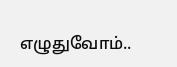எழுதுவோம்..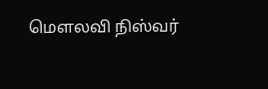மௌலவி நிஸ்வர்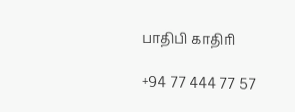பாதிபி காதிரி

+94 77 444 77 57